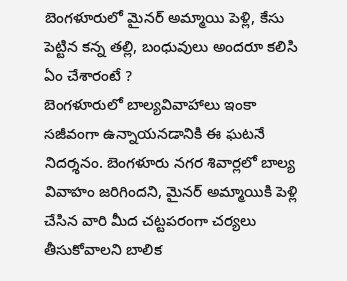బెంగళూరులో మైనర్ అమ్మాయి పెళ్లి, కేసు పెట్టిన కన్న తల్లి, బంధువులు అందరూ కలిసి ఏం చేశారంటే ?
బెంగళూరులో బాల్యవివాహాలు ఇంకా సజీవంగా ఉన్నాయనడానికి ఈ ఘటనే నిదర్శనం. బెంగళూరు నగర శివార్లలో బాల్య వివాహం జరిగిందని, మైనర్ అమ్మాయికి పెళ్లి చేసిన వారి మీద చట్టపరంగా చర్యలు తీసుకోవాలని బాలిక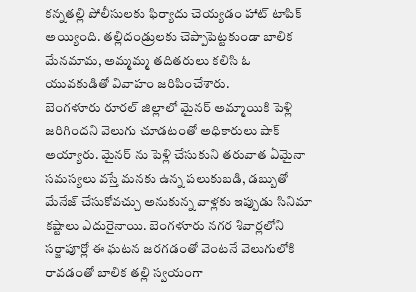కన్నతల్లి పోలీసులకు ఫిర్యాదు చెయ్యడం హాట్ టాపిక్ అయ్యింది. తల్లిదండ్రులకు చెప్పాపెట్టకుండా బాలిక మేనమామ, అమ్మమ్మ తదితరులు కలిసి ఓ యువకుడితో వివాహం జరిపించేశారు.
బెంగళూరు రూరల్ జిల్లాలో మైనర్ అమ్మాయికి పెళ్లి జరిగిందని వెలుగు చూడటంతో అధికారులు షాక్ అయ్యారు. మైనర్ ను పెళ్లి చేసుకుని తరువాత ఏమైనా సమస్యలు వస్తే మనకు ఉన్న పలుకుబడి, డబ్బుతో మేనేజ్ చేసుకోవచ్చు అనుకున్న వాళ్లకు ఇప్పుడు సినిమా కష్టాలు ఎదురైనాయి. బెంగళూరు నగర శివార్లలోని సర్జాపూర్లో ఈ ఘటన జరగడంతో వెంటనే వెలుగులోకి రావడంతో బాలిక తల్లి స్వయంగా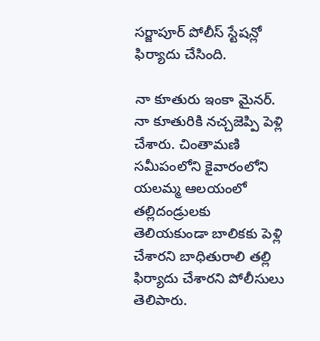సర్జాపూర్ పోలీస్ స్టేషన్లో ఫిర్యాదు చేసింది.

నా కూతురు ఇంకా మైనర్. నా కూతురికి నచ్చజెప్పి పెళ్లి చేశారు. చింతామణి సమీపంలోని కైవారంలోని యలమ్మ ఆలయంలో తల్లిదండ్రులకు తెలియకుండా బాలికకు పెళ్లి చేశారని బాధితురాలి తల్లి ఫిర్యాదు చేశారని పోలీసులు తెలిపారు.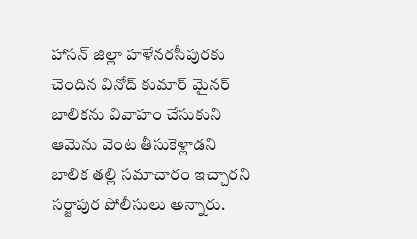హాసన్ జిల్లా హళేనరసీపురకు చెందిన వినోద్ కుమార్ మైనర్ బాలికను వివాహం చేసుకుని ఆమెను వెంట తీసుకెళ్లాడని బాలిక తల్లి సమాచారం ఇచ్చారని సర్జాపుర పోలీసులు అన్నారు.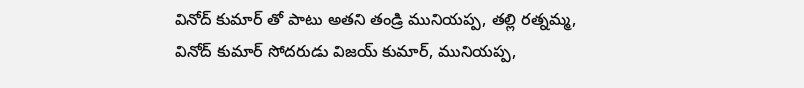వినోద్ కుమార్ తో పాటు అతని తండ్రి మునియప్ప, తల్లి రత్నమ్మ, వినోద్ కుమార్ సోదరుడు విజయ్ కుమార్, మునియప్ప,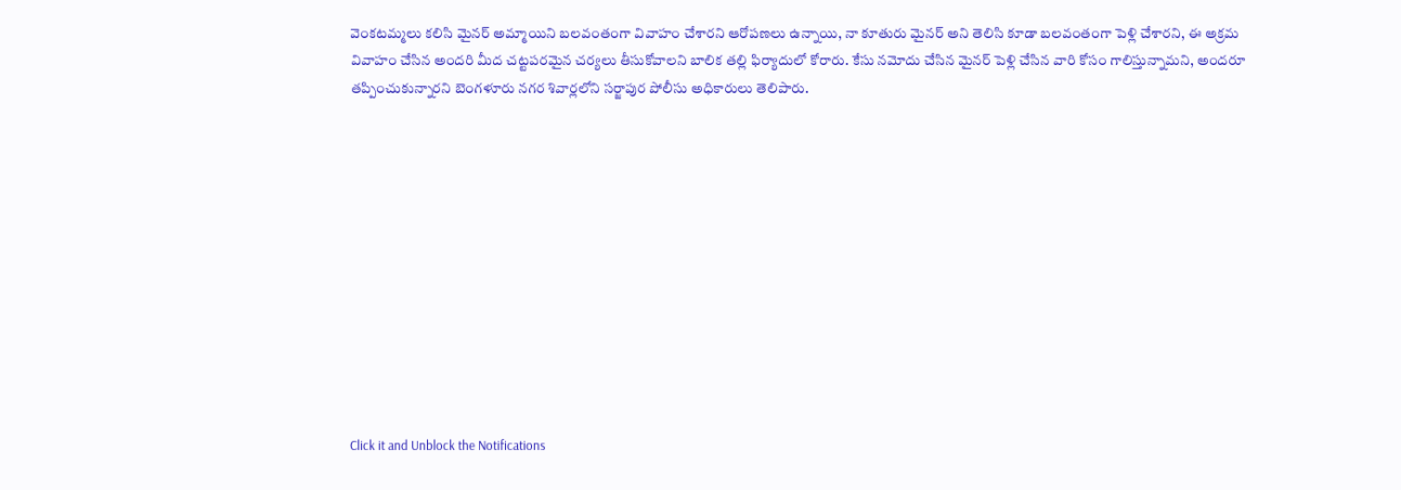వెంకటమ్మలు కలిసి మైనర్ అమ్మాయిని బలవంతంగా వివాహం చేశారని ఆరోపణలు ఉన్నాయి, నా కూతురు మైనర్ అని తెలిసి కూడా బలవంతంగా పెళ్లి చేశారని, ఈ అక్రమ వివాహం చేసిన అందరి మీద చట్టపరమైన చర్యలు తీసుకోవాలని బాలిక తల్లి ఫిర్యాదులో కోరారు. కేసు నమోదు చేసిన మైనర్ పెళ్లి చేసిన వారి కోసం గాలిస్తున్నామని, అందరూ తప్పించుకున్నారని బెంగళూరు నగర శివార్లలోని సర్జాపుర పోలీసు అధికారులు తెలిపారు.












Click it and Unblock the Notifications